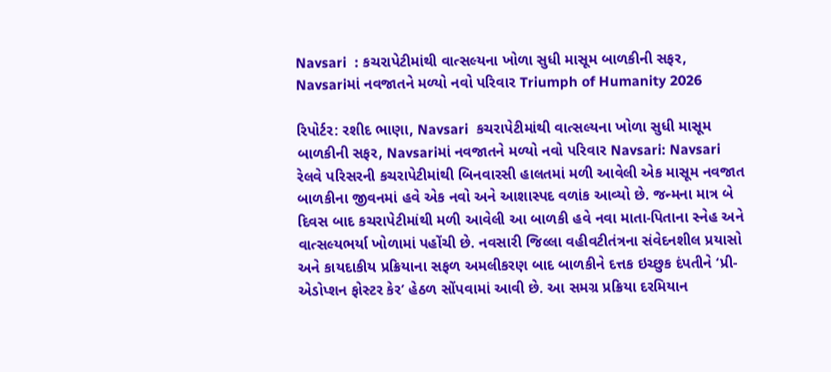Navsari  : કચરાપેટીમાંથી વાત્સલ્યના ખોળા સુધી માસૂમ બાળકીની સફર, Navsariમાં નવજાતને મળ્યો નવો પરિવાર Triumph of Humanity 2026

રિપોર્ટર: રશીદ ભાણા, Navsari  કચરાપેટીમાંથી વાત્સલ્યના ખોળા સુધી માસૂમ બાળકીની સફર, Navsariમાં નવજાતને મળ્યો નવો પરિવાર Navsari: Navsari રેલવે પરિસરની કચરાપેટીમાંથી બિનવારસી હાલતમાં મળી આવેલી એક માસૂમ નવજાત બાળકીના જીવનમાં હવે એક નવો અને આશાસ્પદ વળાંક આવ્યો છે. જન્મના માત્ર બે દિવસ બાદ કચરાપેટીમાંથી મળી આવેલી આ બાળકી હવે નવા માતા-પિતાના સ્નેહ અને વાત્સલ્યભર્યા ખોળામાં પહોંચી છે. નવસારી જિલ્લા વહીવટીતંત્રના સંવેદનશીલ પ્રયાસો અને કાયદાકીય પ્રક્રિયાના સફળ અમલીકરણ બાદ બાળકીને દત્તક ઇચ્છુક દંપતીને ‘પ્રી-એડોપ્શન ફોસ્ટર કેર’ હેઠળ સોંપવામાં આવી છે. આ સમગ્ર પ્રક્રિયા દરમિયાન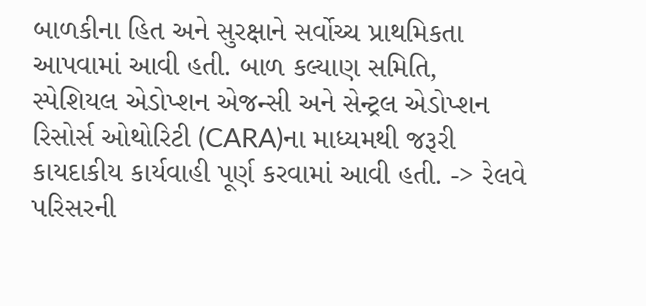બાળકીના હિત અને સુરક્ષાને સર્વોચ્ચ પ્રાથમિકતા આપવામાં આવી હતી. બાળ કલ્યાણ સમિતિ, સ્પેશિયલ એડોપ્શન એજન્સી અને સેન્ટ્રલ એડોપ્શન રિસોર્સ ઓથોરિટી (CARA)ના માધ્યમથી જરૂરી કાયદાકીય કાર્યવાહી પૂર્ણ કરવામાં આવી હતી. -> રેલવે પરિસરની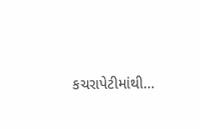કચરાપેટીમાંથી…